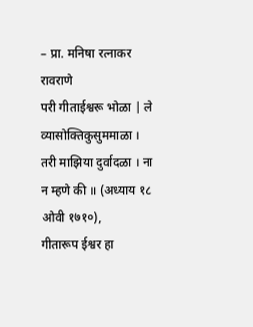– प्रा. मनिषा रत्नाकर रावराणे
परी गीताईश्वरू भोळा | ले व्यासोक्तिकुसुममाळा । तरी माझिया दुर्वादळा । ना न म्हणे की ॥ (अध्याय १८ ओवी १७१०),
गीतारूप ईश्वर हा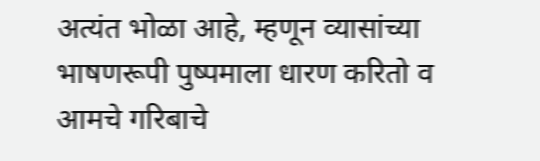अत्यंत भोळा आहे, म्हणून व्यासांच्या भाषणरूपी पुष्पमाला धारण करितो व आमचे गरिबाचे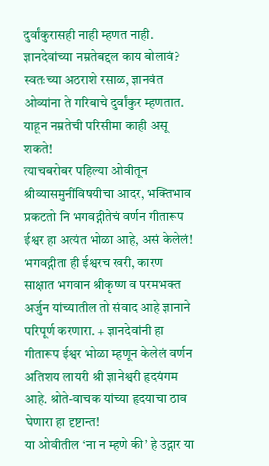दुर्वांकुरासही नाही म्हणत नाही. ज्ञानदेवांच्या नम्रतेबद्दल काय बोलावं? स्वतःच्या अठराशे रसाळ, ज्ञानवंत ओव्यांना ते गरिबाचे दुर्वांकुर म्हणतात. याहून नम्रतेची परिसीमा काही असू शकते!
त्याचबरोबर पहिल्या ओवीतून श्रीव्यासमुनींविषयीचा आदर, भक्तिभाव प्रकटतो नि भगवद्गीतेचं वर्णन गीतारूप ईश्वर हा अत्यंत भोळा आहे, असं केलेलं! भगवद्गीता ही ईश्वरच खरी, कारण साक्षात भगवान श्रीकृष्ण व परमभक्त अर्जुन यांच्यातील तो संवाद आहे ज्ञानाने परिपूर्ण करणारा. + ज्ञानदेवांनी हा गीतारूप ईश्वर भोळा म्हणून केलेलं वर्णन अतिशय लायरी श्री ज्ञानेश्वरी हृदयंगम आहे. श्रोते-वाचक यांच्या हृदयाचा ठाव घेणारा हा दृष्टान्त!
या ओवीतील ‘ना न म्हणे की’ हे उद्गार या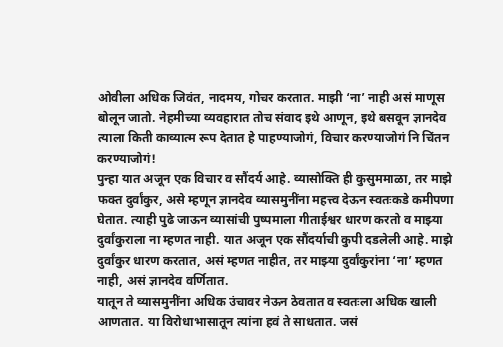ओवीला अधिक जिवंत, नादमय, गोचर करतात. माझी ‘ना’ नाही असं माणूस बोलून जातो. नेहमीच्या व्यवहारात तोच संवाद इथे आणून, इथे बसवून ज्ञानदेव त्याला किती काव्यात्म रूप देतात हे पाहण्याजोगं, विचार करण्याजोगं नि चिंतन करण्याजोगं!
पुन्हा यात अजून एक विचार व सौंदर्य आहे. व्यासोक्ति ही कुसुममाळा, तर माझे फक्त दुर्वांकुर, असे म्हणून ज्ञानदेव व्यासमुनींना महत्त्व देऊन स्वतःकडे कमीपणा घेतात. त्याही पुढे जाऊन व्यासांची पुष्पमाला गीताईश्वर धारण करतो व माझ्या दुर्वांकुराला ना म्हणत नाही. यात अजून एक सौंदर्याची कुपी दडलेली आहे. माझे दुर्वांकुर धारण करतात, असं म्हणत नाहीत, तर माझ्या दुर्वांकुरांना ‘ना’ म्हणत नाही, असं ज्ञानदेव वर्णितात.
यातून ते व्यासमुनींना अधिक उंचावर नेऊन ठेवतात व स्वतःला अधिक खाली आणतात. या विरोधाभासातून त्यांना हवं ते साधतात. जसं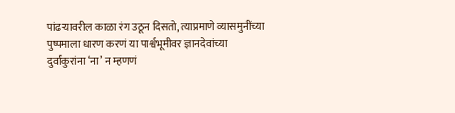पांढऱ्यावरील काळा रंग उठून दिसतो, त्याप्रमाणे व्यासमुनींच्या पुष्पमाला धारण करणं या पार्श्वभूमीवर ज्ञानदेवांच्या दुर्वांकुरांना ‘ना’ न म्हणणं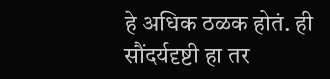हे अधिक ठळक होतं. ही सौंदर्यदृष्टी हा तर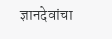ज्ञानदेवांचा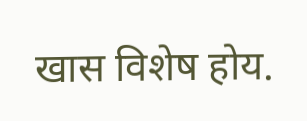खास विशेष होय.